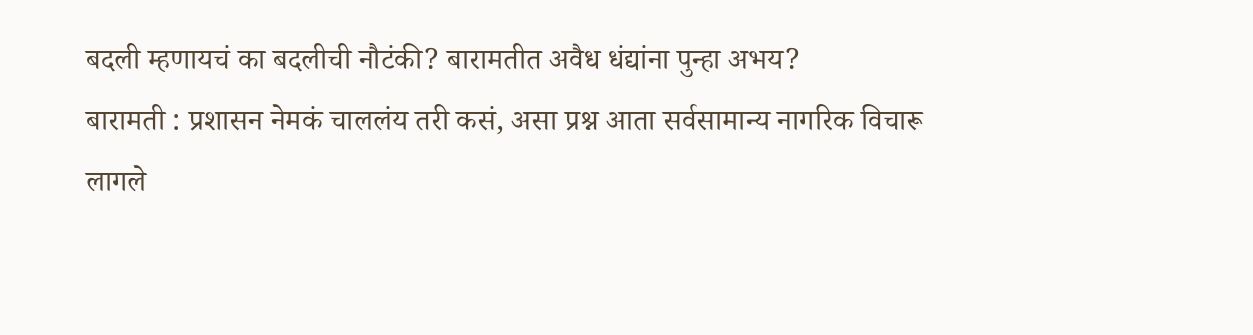बदली म्हणायचं का बदलीची नौटंकी? बारामतीत अवैध धंद्यांना पुन्हा अभय?
बारामती : प्रशासन नेमकं चाललंय तरी कसं, असा प्रश्न आता सर्वसामान्य नागरिक विचारू लागले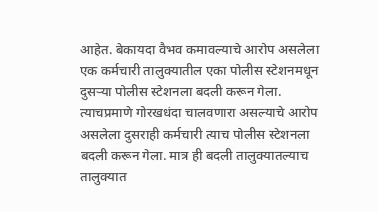आहेत. बेकायदा वैभव कमावल्याचे आरोप असलेला एक कर्मचारी तालुक्यातील एका पोलीस स्टेशनमधून दुसऱ्या पोलीस स्टेशनला बदली करून गेला. त्याचप्रमाणे गोरखधंदा चालवणारा असल्याचे आरोप असलेला दुसराही कर्मचारी त्याच पोलीस स्टेशनला बदली करून गेला. मात्र ही बदली तालुक्यातल्याच तालुक्यात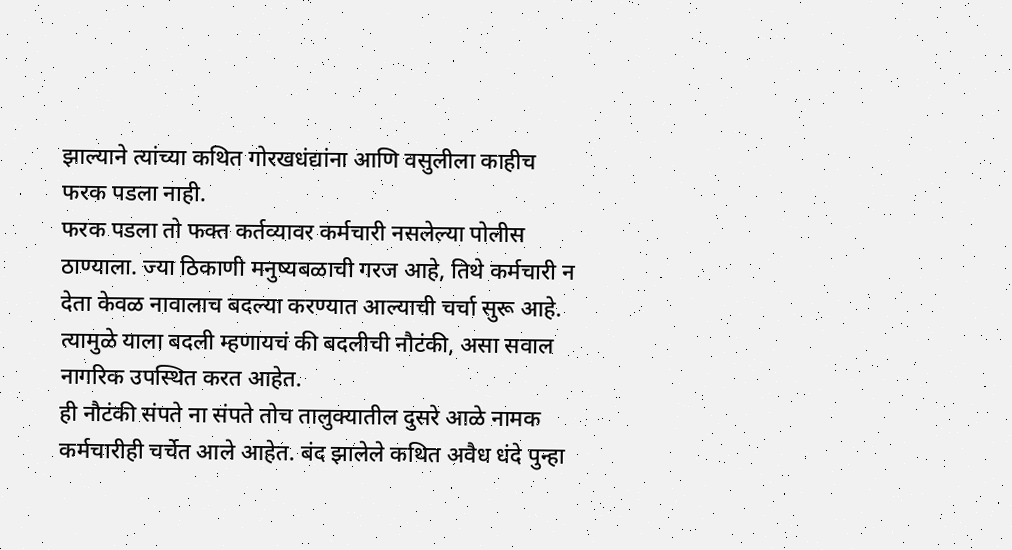झाल्याने त्यांच्या कथित गोरखधंद्यांना आणि वसुलीला काहीच फरक पडला नाही.
फरक पडला तो फक्त कर्तव्यावर कर्मचारी नसलेल्या पोलीस ठाण्याला. ज्या ठिकाणी मनुष्यबळाची गरज आहे, तिथे कर्मचारी न देता केवळ नावालाच बदल्या करण्यात आल्याची चर्चा सुरू आहे. त्यामुळे याला बदली म्हणायचं की बदलीची नौटंकी, असा सवाल नागरिक उपस्थित करत आहेत.
ही नौटंकी संपते ना संपते तोच तालुक्यातील दुसरे आळे नामक कर्मचारीही चर्चेत आले आहेत. बंद झालेले कथित अवैध धंदे पुन्हा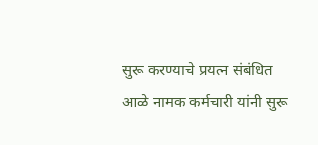सुरू करण्याचे प्रयत्न संबंधित आळे नामक कर्मचारी यांनी सुरू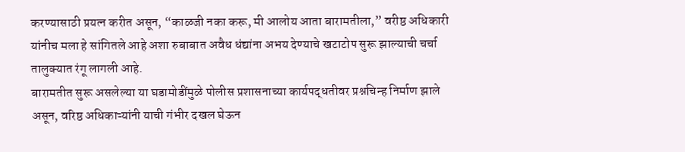करण्यासाठी प्रयत्न करीत असून, “काळजी नका करू, मी आलोय आता बारामतीला,” वरीष्ठ अधिकारी यांनीच मला हे सांगितले आहे अशा रुबाबात अवैध धंद्यांना अभय देण्याचे खटाटोप सुरू झाल्याची चर्चा तालुक्यात रंगू लागली आहे.
बारामतीत सुरू असलेल्या या घडामोडींमुळे पोलीस प्रशासनाच्या कार्यपद्धतीवर प्रश्नचिन्ह निर्माण झाले असून, वरिष्ठ अधिकाऱ्यांनी याची गंभीर दखल घेऊन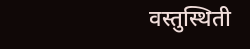वस्तुस्थिती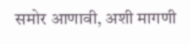समोर आणावी, अशी मागणी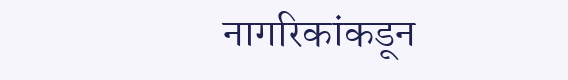नागरिकांकडून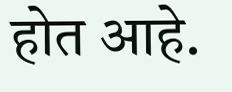होत आहे.